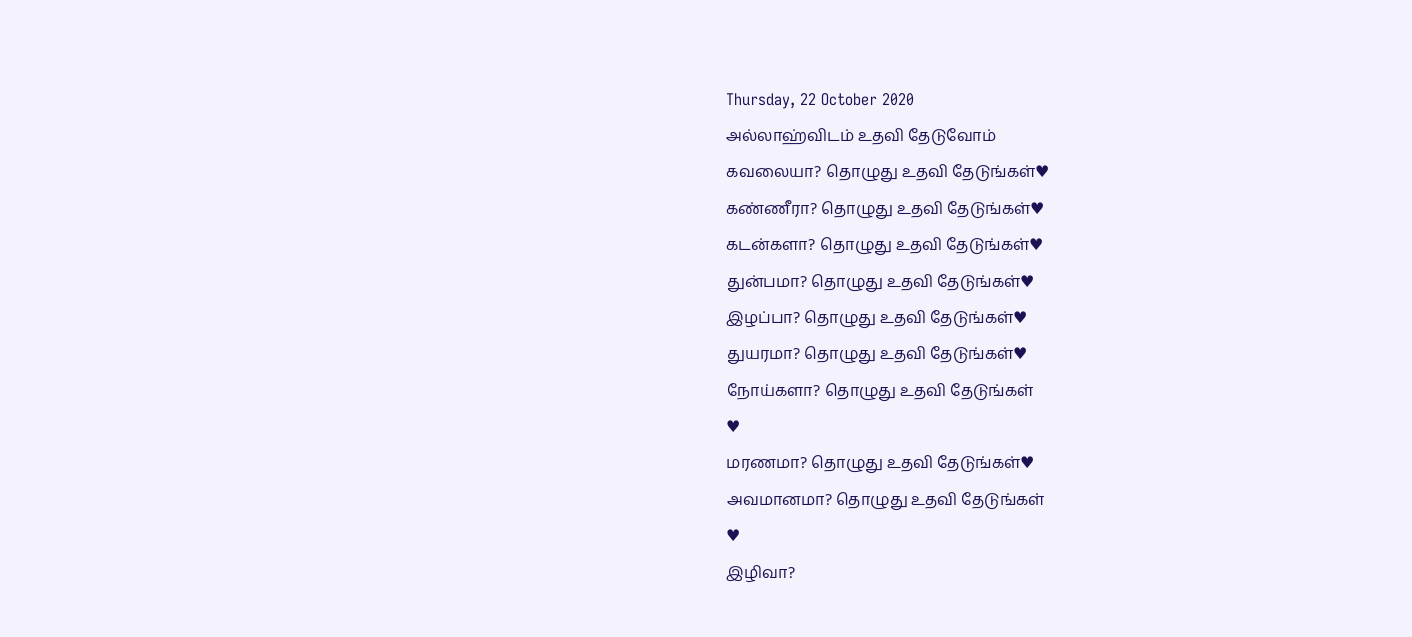Thursday, 22 October 2020
அல்லாஹ்விடம் உதவி தேடுவோம்
கவலையா? தொழுது உதவி தேடுங்கள்♥
கண்ணீரா? தொழுது உதவி தேடுங்கள்♥
கடன்களா? தொழுது உதவி தேடுங்கள்♥
துன்பமா? தொழுது உதவி தேடுங்கள்♥
இழப்பா? தொழுது உதவி தேடுங்கள்♥
துயரமா? தொழுது உதவி தேடுங்கள்♥
நோய்களா? தொழுது உதவி தேடுங்கள்
♥
மரணமா? தொழுது உதவி தேடுங்கள்♥
அவமானமா? தொழுது உதவி தேடுங்கள்
♥
இழிவா?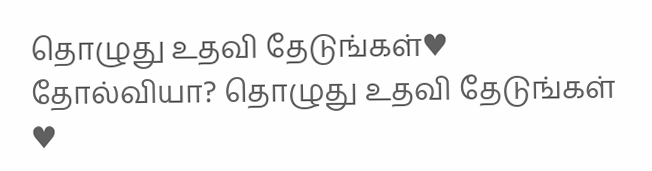தொழுது உதவி தேடுங்கள்♥
தோல்வியா? தொழுது உதவி தேடுங்கள்
♥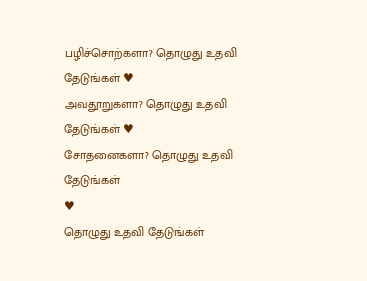பழிச்சொற்களா? தொழுது உதவி தேடுங்கள் ♥
அவதூறுகளா? தொழுது உதவி தேடுங்கள் ♥
சோதனைகளா? தொழுது உதவி தேடுங்கள்
♥
தொழுது உதவி தேடுங்கள்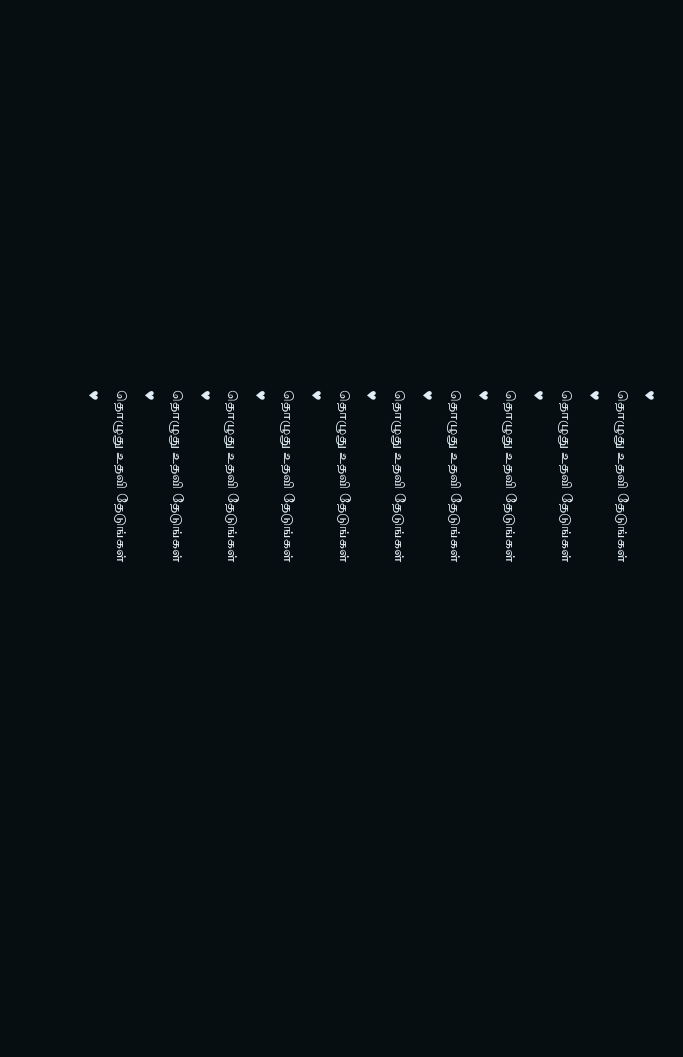♥
தொழுது உதவி தேடுங்கள்
♥
தொழுது உதவி தேடுங்கள்
♥
தொழுது உதவி தேடுங்கள்
♥
தொழுது உதவி தேடுங்கள்
♥
தொழுது உதவி தேடுங்கள்
♥
தொழுது உதவி தேடுங்கள்
♥
தொழுது உதவி தேடுங்கள்
♥
தொழுது உதவி தேடுங்கள்
♥
தொழுது உதவி தேடுங்கள்
♥
தொழுது உதவி தேடுங்கள்
♥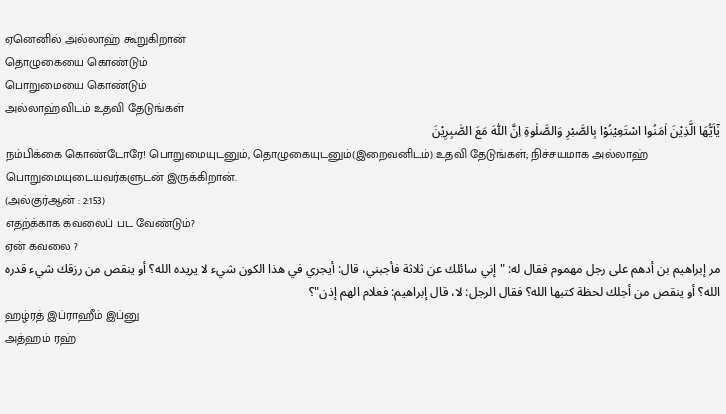ஏனெனில் அல்லாஹ் கூறுகிறான்
தொழுகையை கொண்டும்
பொறுமையை கொண்டும்
அல்லாஹ்விடம் உதவி தேடுங்கள்
يٰٓاَيُّهَا الَّذِيْنَ اٰمَنُوا اسْتَعِيْنُوْا بِالصَّبْرِ وَالصَّلٰوةِ اِنَّ اللّٰهَ مَعَ الصّٰبِرِيْنَ
நம்பிக்கை கொண்டோரே! பொறுமையுடனும், தொழுகையுடனும்(இறைவனிடம்) உதவி தேடுங்கள்; நிச்சயமாக அல்லாஹ் பொறுமையுடையவர்களுடன் இருக்கிறான்.
(அல்குர்ஆன் : 2:153)
எதற்க்காக கவலைப் பட வேண்டும்?
ஏன் கவலை ?
مر إبراهيم بن أدهم على رجل مهموم فقال له: "إني سائلك عن ثلاثة فأجبني، قال: أيجري في هذا الكون شيء لا يريده الله؟ أو ينقص من رزقك شيء قدره الله؟ أو ينقص من أجلك لحظة كتبها الله؟ فقال الرجل: لا، قال إبراهيم: فعلام الهم إذن"؟
ஹழ்ரத் இப்ராஹீம் இப்னு
அத்ஹம் ரஹ்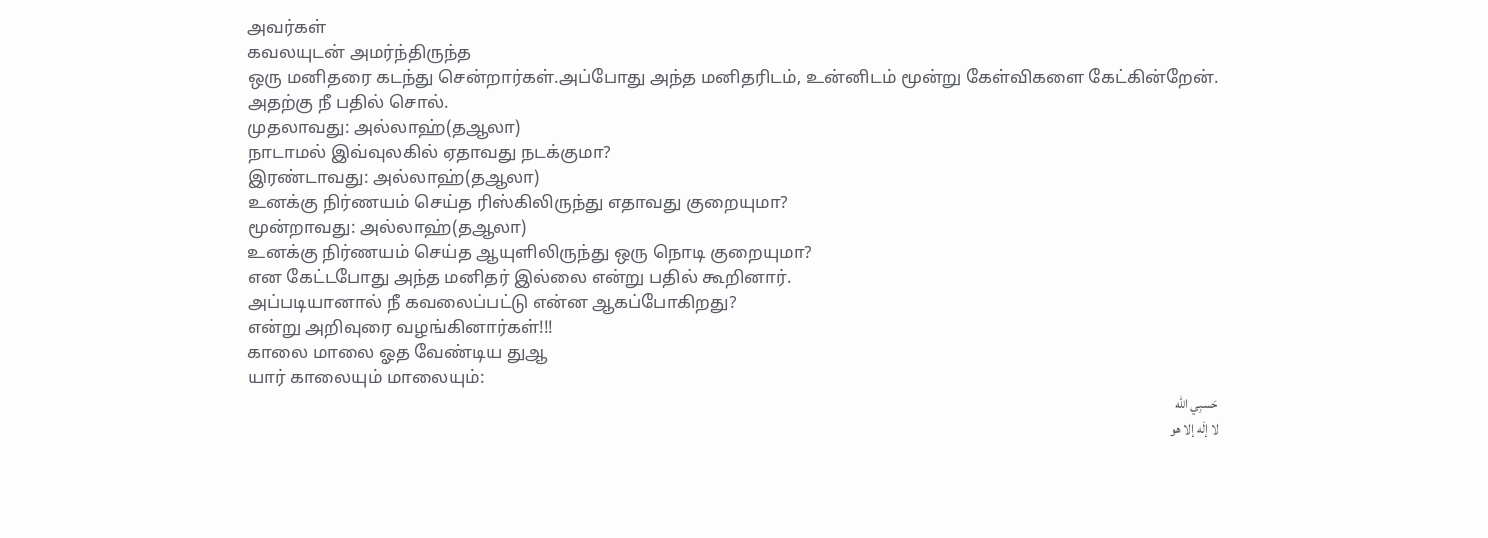அவர்கள்
கவலயுடன் அமர்ந்திருந்த
ஒரு மனிதரை கடந்து சென்றார்கள்.அப்போது அந்த மனிதரிடம், உன்னிடம் மூன்று கேள்விகளை கேட்கின்றேன்.
அதற்கு நீ பதில் சொல்.
முதலாவது: அல்லாஹ்(தஆலா)
நாடாமல் இவ்வுலகில் ஏதாவது நடக்குமா?
இரண்டாவது: அல்லாஹ்(தஆலா)
உனக்கு நிர்ணயம் செய்த ரிஸ்கிலிருந்து எதாவது குறையுமா?
மூன்றாவது: அல்லாஹ்(தஆலா)
உனக்கு நிர்ணயம் செய்த ஆயுளிலிருந்து ஒரு நொடி குறையுமா?
என கேட்டபோது அந்த மனிதர் இல்லை என்று பதில் கூறினார்.
அப்படியானால் நீ கவலைப்பட்டு என்ன ஆகப்போகிறது?
என்று அறிவுரை வழங்கினார்கள்!!!
காலை மாலை ஓத வேண்டிய துஆ
யார் காலையும் மாலையும்:
حَسبِي الله
لا إلَه إلا هو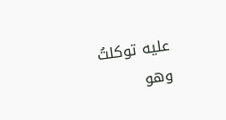عليه توكلتُ
وهو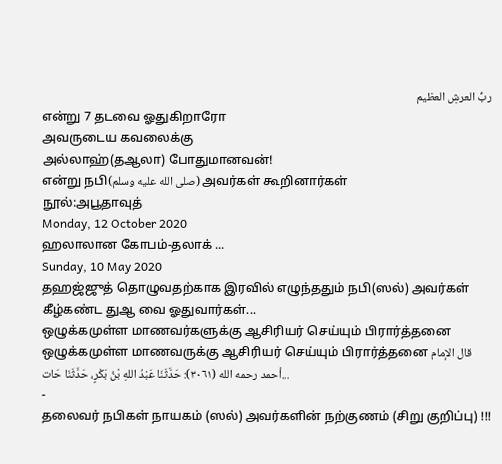ربُّ العرشِ العظيم
என்று 7 தடவை ஓதுகிறாரோ
அவருடைய கவலைக்கு
அல்லாஹ்(தஆலா) போதுமானவன்!
என்று நபி(صلى الله عليه وسلم) அவர்கள் கூறினார்கள்
நூல்:அபூதாவுத்
Monday, 12 October 2020
ஹலாலான கோபம்-தலாக் ...
Sunday, 10 May 2020
தஹஜ்ஜுத் தொழுவதற்காக இரவில் எழுந்ததும் நபி(ஸல்) அவர்கள் கீழ்கண்ட துஆ வை ஓதுவார்கள்...
ஒழுக்கமுள்ள மாணவர்களுக்கு ஆசிரியர் செய்யும் பிரார்த்தனை
ஒழுக்கமுள்ள மாணவருக்கு ஆசிரியர் செய்யும் பிரார்த்தனை قال الإمام أحمد رحمه الله (٣٠٦١): حَدَّثَنَا عَبْدُ اللهِ بْنُ بَكْرٍ، حَدَّثَنَا حَات...
-
தலைவர் நபிகள் நாயகம் (ஸல்) அவர்களின் நற்குணம் (சிறு குறிப்பு) !!!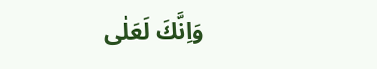وَاِنَّكَ لَعَلٰى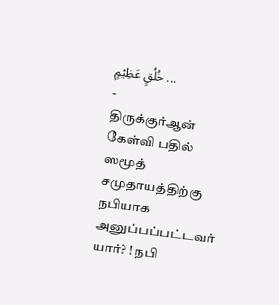خُلُقٍ عَظِيْمٍ ...
-
திருக்குர்ஆன் கேள்வி பதில் ஸமூத் சமுதாயத்திற்கு நபியாக அனுப்பப்பட்டவர் யார்? ! நபி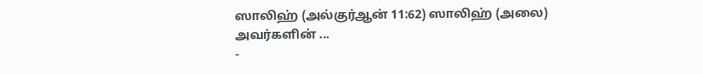ஸாலிஹ் (அல்குர்ஆன் 11:62) ஸாலிஹ் (அலை) அவர்களின் ...
-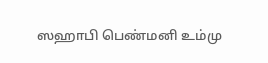ஸஹாபி பெண்மனி உம்மு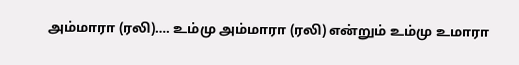அம்மாரா (ரலி)…. உம்மு அம்மாரா (ரலி) என்றும் உம்மு உமாரா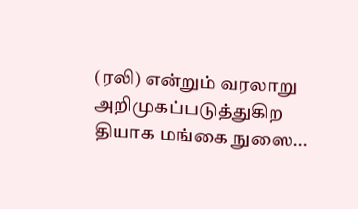(ரலி) என்றும் வரலாறு அறிமுகப்படுத்துகிற தியாக மங்கை நுஸை...